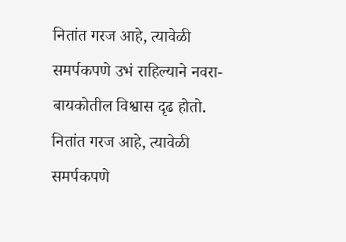नितांत गरज आहे, त्यावेळी समर्पकपणे उभं राहिल्याने नवरा-बायकोतील विश्वास दृढ होतो.
नितांत गरज आहे, त्यावेळी समर्पकपणे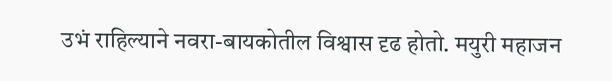उभं राहिल्याने नवरा-बायकोतील विश्वास दृढ होतो. मयुरी महाजन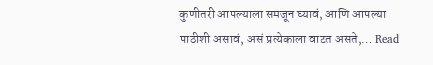कुणीतरी आपल्याला समजून घ्यावं, आणि आपल्या पाठीशी असावं, असं प्रत्येकाला वाटत असते,… Read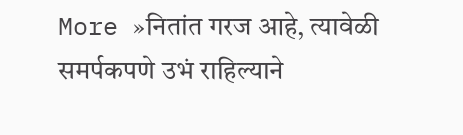More »नितांत गरज आहे, त्यावेळी समर्पकपणे उभं राहिल्याने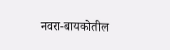नवरा-बायकोतील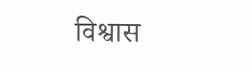विश्वास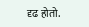दृढ होतो.